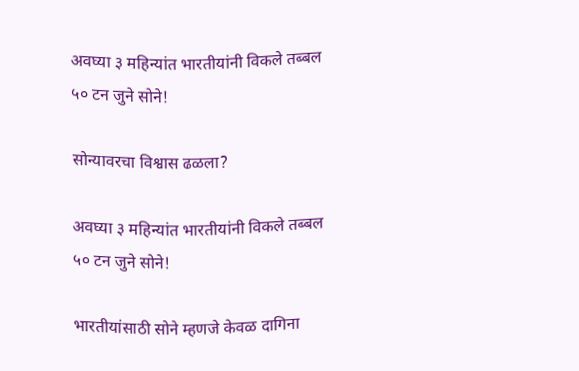अवघ्या ३ महिन्यांत भारतीयांनी विकले तब्बल ५० टन जुने सोने!

सोन्यावरचा विश्वास ढळला?

अवघ्या ३ महिन्यांत भारतीयांनी विकले तब्बल ५० टन जुने सोने!

भारतीयांसाठी सोने म्हणजे केवळ दागिना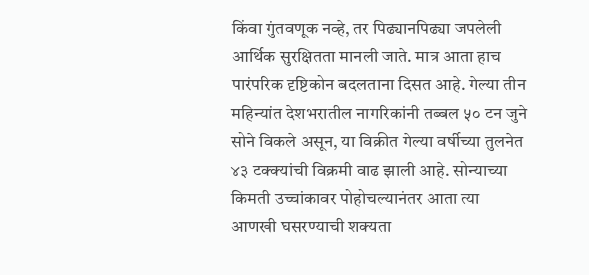किंवा गुंतवणूक नव्हे, तर पिढ्यानपिढ्या जपलेली आर्थिक सुरक्षितता मानली जाते. मात्र आता हाच पारंपरिक दृष्टिकोन बदलताना दिसत आहे. गेल्या तीन महिन्यांत देशभरातील नागरिकांनी तब्बल ५० टन जुने सोने विकले असून, या विक्रीत गेल्या वर्षीच्या तुलनेत ४३ टक्क्यांची विक्रमी वाढ झाली आहे. सोन्याच्या किमती उच्चांकावर पोहोचल्यानंतर आता त्या आणखी घसरण्याची शक्यता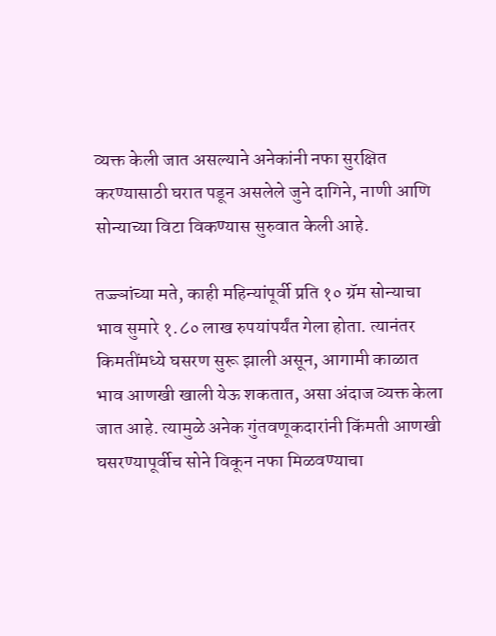व्यक्त केली जात असल्याने अनेकांनी नफा सुरक्षित करण्यासाठी घरात पडून असलेले जुने दागिने, नाणी आणि सोन्याच्या विटा विकण्यास सुरुवात केली आहे.

तज्ज्ञांच्या मते, काही महिन्यांपूर्वी प्रति १० ग्रॅम सोन्याचा भाव सुमारे १.८० लाख रुपयांपर्यंत गेला होता. त्यानंतर किमतींमध्ये घसरण सुरू झाली असून, आगामी काळात भाव आणखी खाली येऊ शकतात, असा अंदाज व्यक्त केला जात आहे. त्यामुळे अनेक गुंतवणूकदारांनी किंमती आणखी घसरण्यापूर्वीच सोने विकून नफा मिळवण्याचा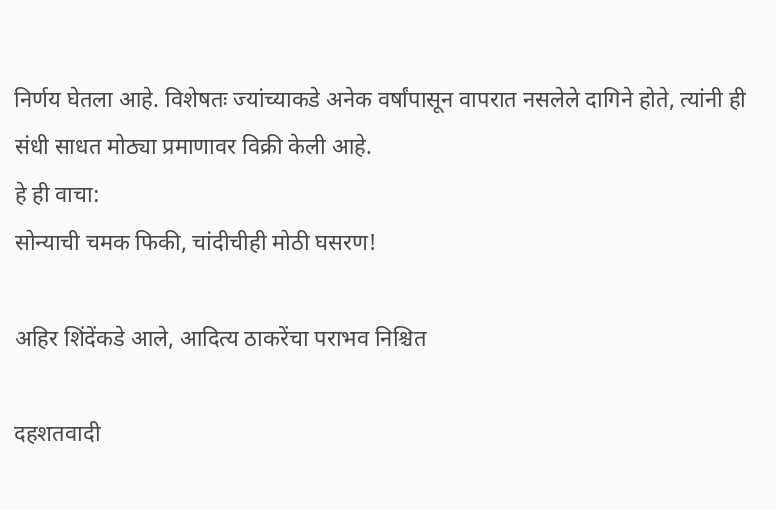निर्णय घेतला आहे. विशेषतः ज्यांच्याकडे अनेक वर्षांपासून वापरात नसलेले दागिने होते, त्यांनी ही संधी साधत मोठ्या प्रमाणावर विक्री केली आहे.
हे ही वाचा:
सोन्याची चमक फिकी, चांदीचीही मोठी घसरण!

अहिर शिंदेंकडे आले, आदित्य ठाकरेंचा पराभव निश्चित

दहशतवादी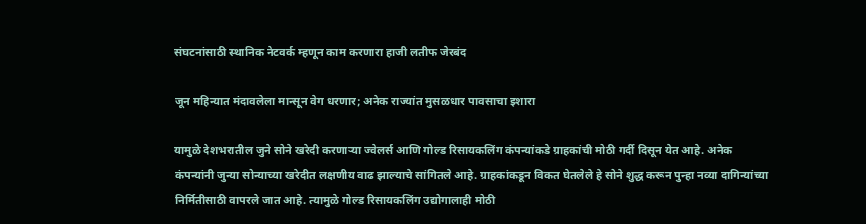संघटनांसाठी स्थानिक नेटवर्क म्हणून काम करणारा हाजी लतीफ जेरबंद

जून महिन्यात मंदावलेला मान्सून वेग धरणार; अनेक राज्यांत मुसळधार पावसाचा इशारा

यामुळे देशभरातील जुने सोने खरेदी करणाऱ्या ज्वेलर्स आणि गोल्ड रिसायकलिंग कंपन्यांकडे ग्राहकांची मोठी गर्दी दिसून येत आहे. अनेक कंपन्यांनी जुन्या सोन्याच्या खरेदीत लक्षणीय वाढ झाल्याचे सांगितले आहे. ग्राहकांकडून विकत घेतलेले हे सोने शुद्ध करून पुन्हा नव्या दागिन्यांच्या निर्मितीसाठी वापरले जात आहे. त्यामुळे गोल्ड रिसायकलिंग उद्योगालाही मोठी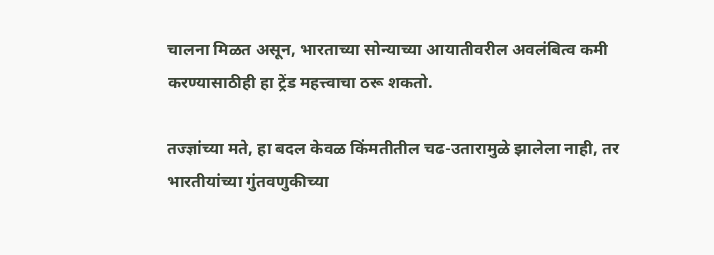चालना मिळत असून, भारताच्या सोन्याच्या आयातीवरील अवलंबित्व कमी करण्यासाठीही हा ट्रेंड महत्त्वाचा ठरू शकतो.

तज्ज्ञांच्या मते, हा बदल केवळ किंमतीतील चढ-उतारामुळे झालेला नाही, तर भारतीयांच्या गुंतवणुकीच्या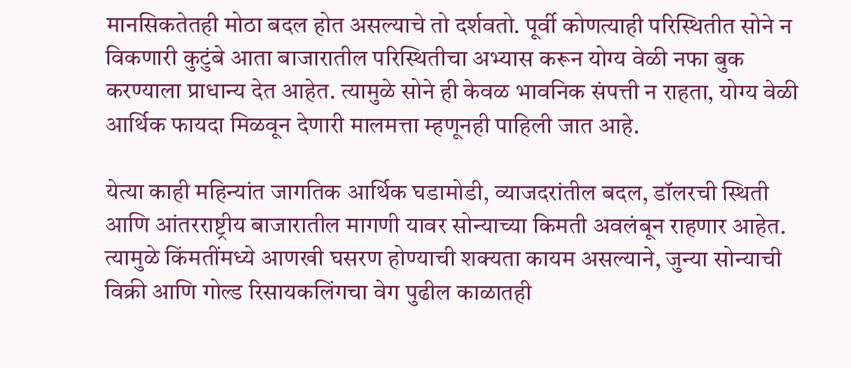मानसिकतेतही मोठा बदल होत असल्याचे तो दर्शवतो. पूर्वी कोणत्याही परिस्थितीत सोने न विकणारी कुटुंबे आता बाजारातील परिस्थितीचा अभ्यास करून योग्य वेळी नफा बुक करण्याला प्राधान्य देत आहेत. त्यामुळे सोने ही केवळ भावनिक संपत्ती न राहता, योग्य वेळी आर्थिक फायदा मिळवून देणारी मालमत्ता म्हणूनही पाहिली जात आहे.

येत्या काही महिन्यांत जागतिक आर्थिक घडामोडी, व्याजदरांतील बदल, डॉलरची स्थिती आणि आंतरराष्ट्रीय बाजारातील मागणी यावर सोन्याच्या किमती अवलंबून राहणार आहेत. त्यामुळे किंमतींमध्ये आणखी घसरण होण्याची शक्यता कायम असल्याने, जुन्या सोन्याची विक्री आणि गोल्ड रिसायकलिंगचा वेग पुढील काळातही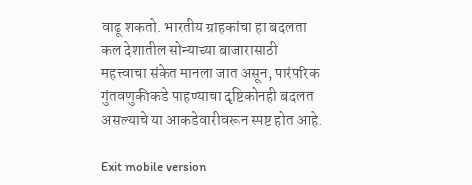वाढू शकतो. भारतीय ग्राहकांचा हा बदलता कल देशातील सोन्याच्या बाजारासाठी महत्त्वाचा संकेत मानला जात असून, पारंपरिक गुंतवणुकीकडे पाहण्याचा दृष्टिकोनही बदलत असल्याचे या आकडेवारीवरून स्पष्ट होत आहे.

Exit mobile version